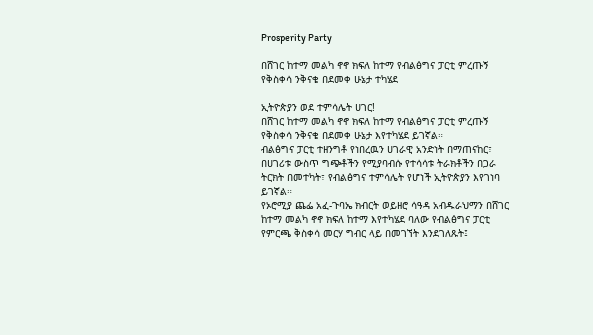Prosperity Party

በሸገር ከተማ መልካ ኖኖ ክፍለ ከተማ የብልፅግና ፓርቲ ምረጡኝ የቅስቀሳ ንቅናቄ በደመቀ ሁኔታ ተካሄደ

ኢትዮጵያን ወደ ተምሳሌት ሀገር!
በሸገር ከተማ መልካ ኖኖ ክፍለ ከተማ የብልፅግና ፓርቲ ምረጡኝ የቅስቀሳ ንቅናቄ በደመቀ ሁኔታ እየተካሄደ ይገኛል።
ብልፅግና ፓርቲ ተዘንግቶ የነበረዉን ሀገራዊ አንድነት በማጠናከር፣ በሀገሪቱ ውስጥ ግጭቶችን የሚያባብሱ የተሳሳቱ ትራክቶችን በጋራ ትርክት በመተካት፣ የብልፅግና ተምሳሌት የሆነች ኢትዮጵያን እየገነባ ይገኛል።
የኦሮሚያ ጨፌ አፈ-ጉባኤ ክብርት ወይዘሮ ሳዓዳ አብዱራህማን በሸገር ከተማ መልካ ኖኖ ክፍለ ከተማ እየተካሄደ ባለው የብልፅግና ፓርቲ የምርጫ ቅስቀሳ መርሃ ግብር ላይ በመገኘት እንደገለጹት፤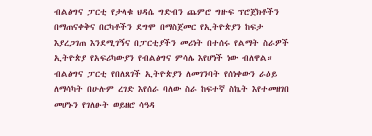ብልፅግና ፓርቲ የታላቁ ህዳሴ ግድብን ጨምሮ ግዙፍ ፕሮጀክቶችን በማጠናቀቅና በርካቶችን ደግሞ በማስጀመር የኢትዮጵያን ከፍታ እያረጋገጠ እንደሚገኝና በፓርቲያችን መሪነት በተሰሩ የልማት ስራዎች ኢትዮጵያ የአፍሪካውያን የብልፅግና ምሳሌ እየሆነች ነው ብለዋል።
ብልፅግና ፓርቲ የበለጸገች ኢትዮጵያን ለመገንባት የሰነቀውን ራዕይ ለማሳካት በሁሉም ረገድ እየሰራ ባለው ስራ ከፍተኛ ስኬት እየተመዘገበ መሆኑን የገለፁት ወይዘሮ ሳዓዳ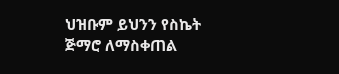ህዝቡም ይህንን የስኬት ጅማሮ ለማስቀጠል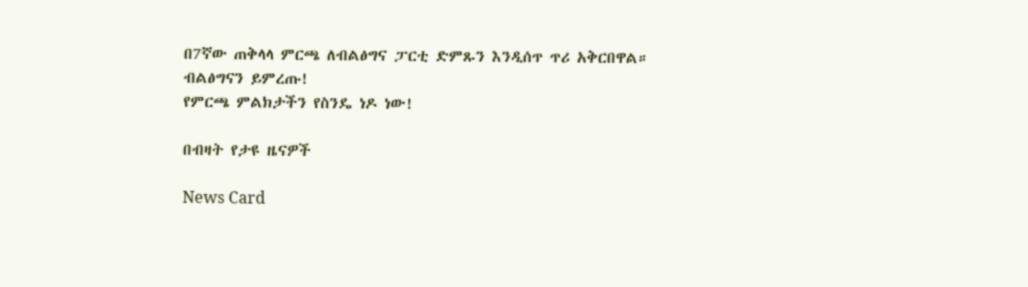በ7ኛው ጠቅላላ ምርጫ ለብልፅግና ፓርቲ ድምጹን እንዲሰጥ ጥሪ አቅርበዋል።
ብልፅግናን ይምረጡ!
የምርጫ ምልክታችን የስንዴ ነዶ ነው!

በብዛት የታዩ ዜናዎች

News Card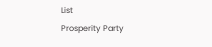List
Prosperity Party